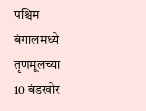पश्चिम बंगालमध्ये तृणमूलच्या 10 बंडखोर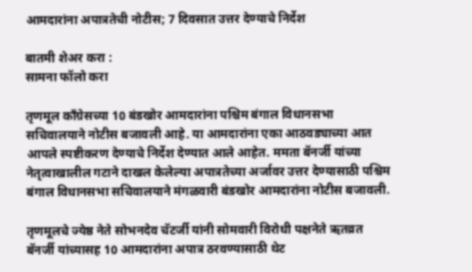आमदारांना अपात्रतेची नोटीस; 7 दिवसात उत्तर देण्याचे निर्देश

बातमी शेअर करा :
सामना फॉलो करा

तृणमूल काँग्रेसच्या 10 बंडखोर आमदारांना पश्चिम बंगाल विधानसभा सचिवालयाने नोटीस बजावली आहे. या आमदारांना एका आठवड्याच्या आत आपले स्पष्टीकरण देण्याचे निर्देश देण्यात आले आहेत. ममता बॅनर्जी यांच्या नेतृत्वाखालील गटाने दाखल केलेल्या अपात्रतेच्या अर्जावर उत्तर देण्यासाठी पश्चिम बंगाल विधानसभा सचिवालयाने मंगळवारी बंडखोर आमदारांना नोटीस बजावली.

तृणमूलचे ज्येष्ठ नेते सोभनदेव चॅटर्जी यांनी सोमवारी विरोधी पक्षनेते ऋतव्रत बॅनर्जी यांच्यासह 10 आमदारांना अपात्र ठरवण्यासाठी थेट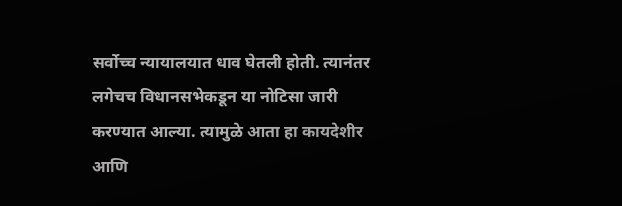सर्वोच्च न्यायालयात धाव घेतली होती. त्यानंतर लगेचच विधानसभेकडून या नोटिसा जारी करण्यात आल्या. त्यामुळे आता हा कायदेशीर आणि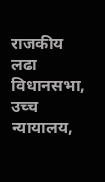राजकीय लढा विधानसभा, उच्च न्यायालय,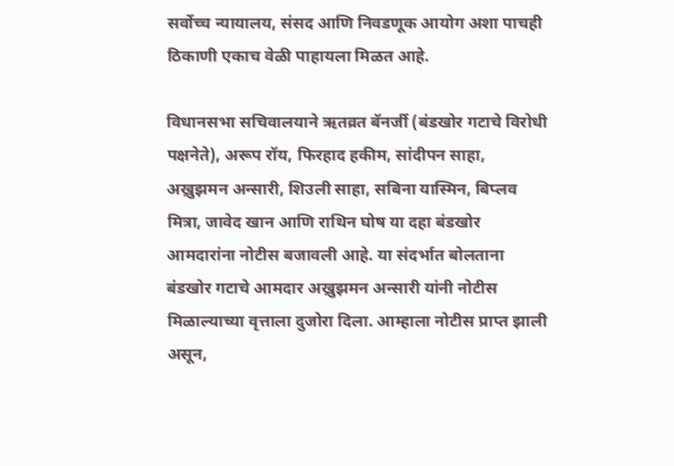सर्वोच्च न्यायालय, संसद आणि निवडणूक आयोग अशा पाचही ठिकाणी एकाच वेळी पाहायला मिळत आहे.

विधानसभा सचिवालयाने ऋतव्रत बॅनर्जी (बंडखोर गटाचे विरोधी पक्षनेते), अरूप रॉय, फिरहाद हकीम, सांदीपन साहा, अख्रुझमन अन्सारी, शिउली साहा, सबिना यास्मिन, बिप्लव मित्रा, जावेद खान आणि राथिन घोष या दहा बंडखोर आमदारांना नोटीस बजावली आहे. या संदर्भात बोलताना बंडखोर गटाचे आमदार अख्रुझमन अन्सारी यांनी नोटीस मिळाल्याच्या वृत्ताला दुजोरा दिला. आम्हाला नोटीस प्राप्त झाली असून,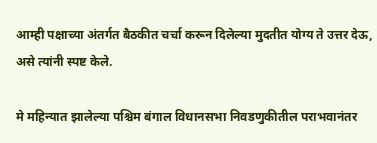आम्ही पक्षाच्या अंतर्गत बैठकीत चर्चा करून दिलेल्या मुदतीत योग्य ते उत्तर देऊ, असे त्यांनी स्पष्ट केले.

मे महिन्यात झालेल्या पश्चिम बंगाल विधानसभा निवडणुकीतील पराभवानंतर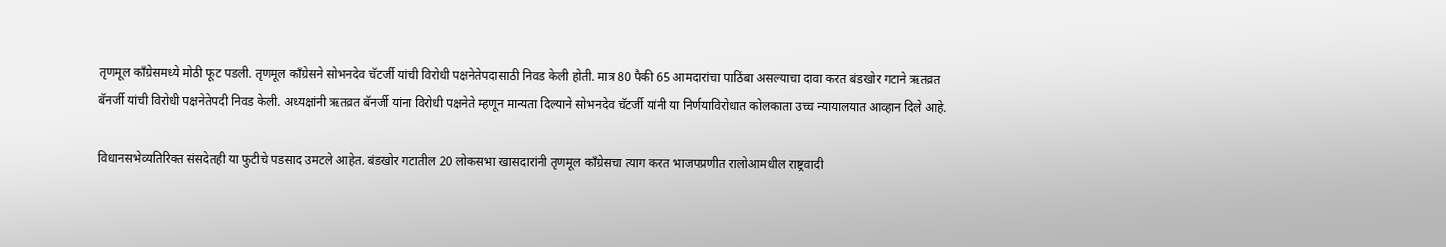तृणमूल काँग्रेसमध्ये मोठी फूट पडली. तृणमूल काँग्रेसने सोभनदेव चॅटर्जी यांची विरोधी पक्षनेतेपदासाठी निवड केली होती. मात्र 80 पैकी 65 आमदारांचा पाठिंबा असल्याचा दावा करत बंडखोर गटाने ऋतव्रत बॅनर्जी यांची विरोधी पक्षनेतेपदी निवड केली. अध्यक्षांनी ऋतव्रत बॅनर्जी यांना विरोधी पक्षनेते म्हणून मान्यता दिल्याने सोभनदेव चॅटर्जी यांनी या निर्णयाविरोधात कोलकाता उच्च न्यायालयात आव्हान दिले आहे.

विधानसभेव्यतिरिक्त संसदेतही या फुटीचे पडसाद उमटले आहेत. बंडखोर गटातील 20 लोकसभा खासदारांनी तृणमूल काँग्रेसचा त्याग करत भाजपप्रणीत रालोआमधील राष्ट्रवादी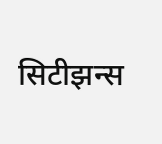सिटीझन्स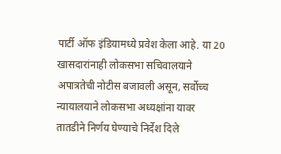पार्टी ऑफ इंडियामध्ये प्रवेश केला आहे. या 20 खासदारांनाही लोकसभा सचिवालयाने अपात्रतेची नोटीस बजावली असून, सर्वोच्च न्यायालयाने लोकसभा अध्यक्षांना यावर तातडीने निर्णय घेण्याचे निर्देश दिले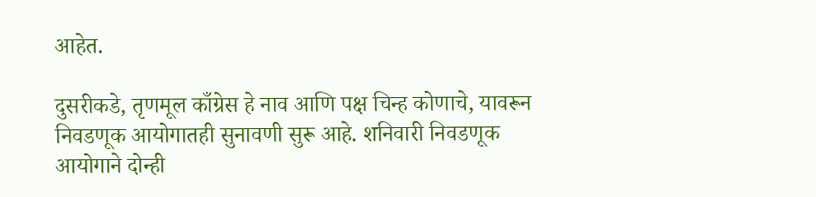आहेत.

दुसरीकडे, तृणमूल काँग्रेस हे नाव आणि पक्ष चिन्ह कोणाचे, यावरून निवडणूक आयोगातही सुनावणी सुरू आहे. शनिवारी निवडणूक आयोगाने दोन्ही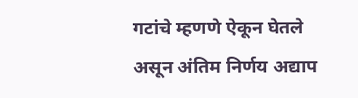गटांचे म्हणणे ऐकून घेतले असून अंतिम निर्णय अद्याप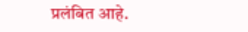प्रलंबित आहे.